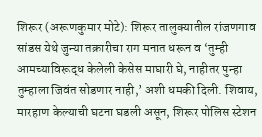शिरूर (अरूणकुमार मोटे): शिरूर तालुक्यातील रांजणगाव सांडस येथे जुन्या तक्रारीचा राग मनात धरून व ‘तुम्ही आमच्याविरूद्ध केलेली केसेस माघारी घे, नाहीतर पुन्हा तुम्हाला जिवंत सोडणार नाही,’ अशी धमकी दिली. शिवाय, मारहाण केल्याची घटना घडली असून, शिरूर पोलिस स्टेशन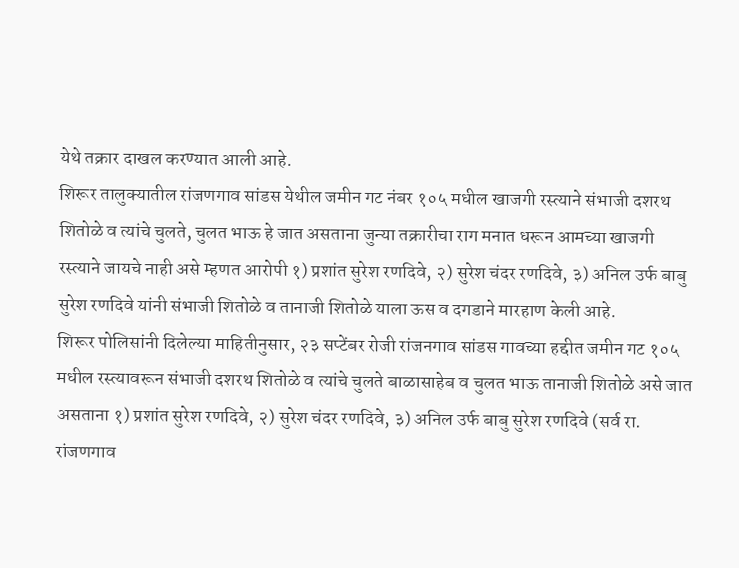येथे तक्रार दाखल करण्यात आली आहे.
शिरूर तालुक्यातील रांजणगाव सांडस येथील जमीन गट नंबर १०५ मधील खाजगी रस्त्याने संभाजी दशरथ शितोळे व त्यांचे चुलते, चुलत भाऊ हे जात असताना जुन्या तक्रारीचा राग मनात धरून आमच्या खाजगी रस्त्याने जायचे नाही असे म्हणत आरोपी १) प्रशांत सुरेश रणदिवे, २) सुरेश चंदर रणदिवे, ३) अनिल उर्फ बाबु सुरेश रणदिवे यांनी संभाजी शितोळे व तानाजी शितोळे याला ऊस व दगडाने मारहाण केली आहे.
शिरूर पोलिसांनी दिलेल्या माहितीनुसार, २३ सप्टेंबर रोजी रांजनगाव सांडस गावच्या हद्दीत जमीन गट १०५ मधील रस्त्यावरून संभाजी दशरथ शितोळे व त्यांचे चुलते बाळासाहेब व चुलत भाऊ तानाजी शितोळे असे जात असताना १) प्रशांत सुरेश रणदिवे, २) सुरेश चंदर रणदिवे, ३) अनिल उर्फ बाबु सुरेश रणदिवे (सर्व रा. रांजणगाव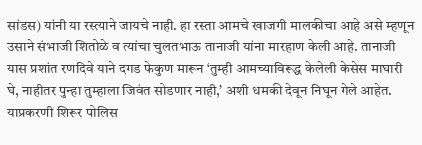सांडस) यांनी या रस्त्याने जायचे नाही. हा रस्ता आमचे खाजगी मालकीचा आहे असे म्हणून उसाने संभाजी शितोळे व त्यांचा चुलतभाऊ तानाजी यांना मारहाण केली आहे. तानाजी यास प्रशांत रणदिवे याने दगड फेकुण मारून ‘तुम्ही आमच्याविरूद्ध केलेली केसेस माघारी घे, नाहीतर पुन्हा तुम्हाला जिवंत सोडणार नाही,’ अशी धमकी देवून निघून गेले आहेत. याप्रकरणी शिरूर पोलिस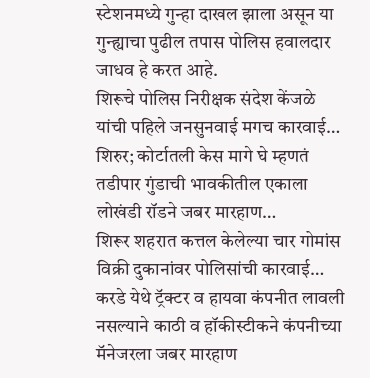स्टेशनमध्ये गुन्हा दाखल झाला असून या गुन्ह्याचा पुढील तपास पोलिस हवालदार जाधव हे करत आहे.
शिरूचे पोलिस निरीक्षक संदेश केंजळे यांची पहिले जनसुनवाई मगच कारवाई…
शिरुर; कोर्टातली केस मागे घे म्हणतं तडीपार गुंडाची भावकीतील एकाला लोखंडी रॉडने जबर मारहाण…
शिरूर शहरात कत्तल केलेल्या चार गोमांस विक्री दुकानांवर पोलिसांची कारवाई…
करडे येथे ट्रॅक्टर व हायवा कंपनीत लावली नसल्याने काठी व हॉकीस्टीकने कंपनीच्या मॅनेजरला जबर मारहाण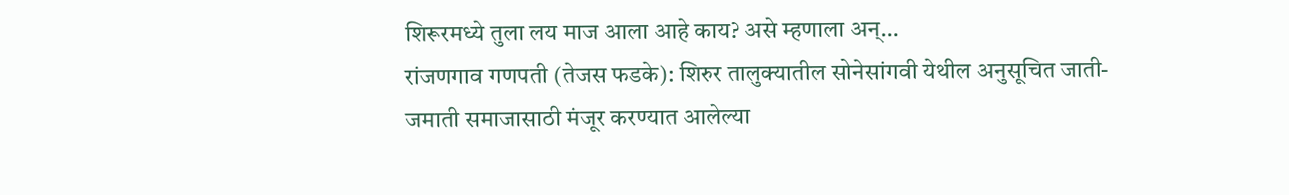शिरूरमध्ये तुला लय माज आला आहे काय? असे म्हणाला अन्…
रांजणगाव गणपती (तेजस फडके): शिरुर तालुक्यातील सोनेसांगवी येथील अनुसूचित जाती-जमाती समाजासाठी मंजूर करण्यात आलेल्या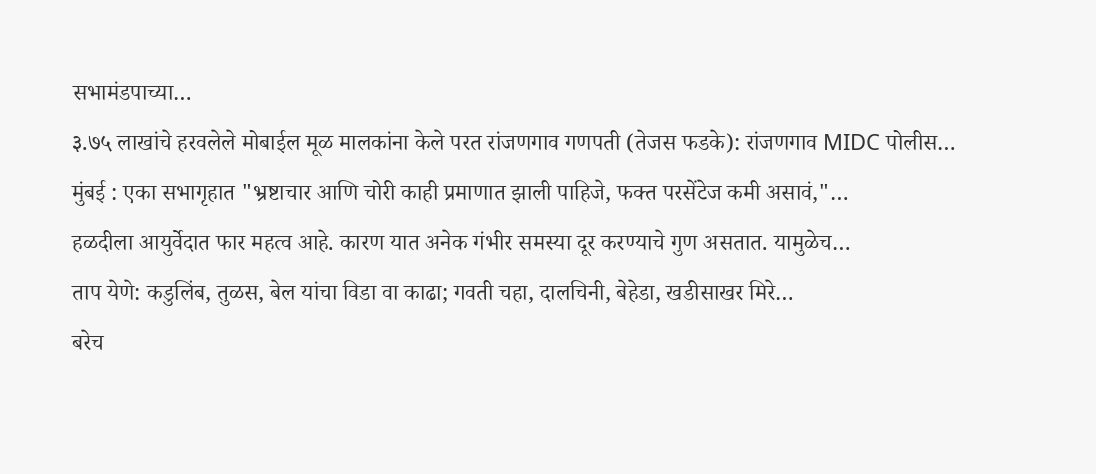सभामंडपाच्या…
३.७५ लाखांचे हरवलेले मोबाईल मूळ मालकांना केले परत रांजणगाव गणपती (तेजस फडके): रांजणगाव MIDC पोलीस…
मुंबई : एका सभागृहात "भ्रष्टाचार आणि चोरी काही प्रमाणात झाली पाहिजे, फक्त परसेंटेज कमी असावं,"…
हळदीला आयुर्वेदात फार महत्व आहे. कारण यात अनेक गंभीर समस्या दूर करण्याचे गुण असतात. यामुळेच…
ताप येणे: कडुलिंब, तुळस, बेल यांचा विडा वा काढा; गवती चहा, दालचिनी, बेहेडा, खडीसाखर मिरे…
बरेच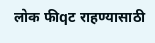लोक फीqट राहण्यासाठी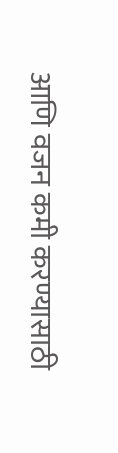आणि वजन कमी करण्यासाठी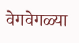वेगवेगळ्या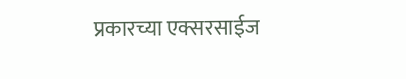प्रकारच्या एक्सरसाईज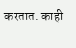करतात. काही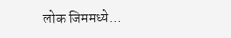लोक जिममध्ये…